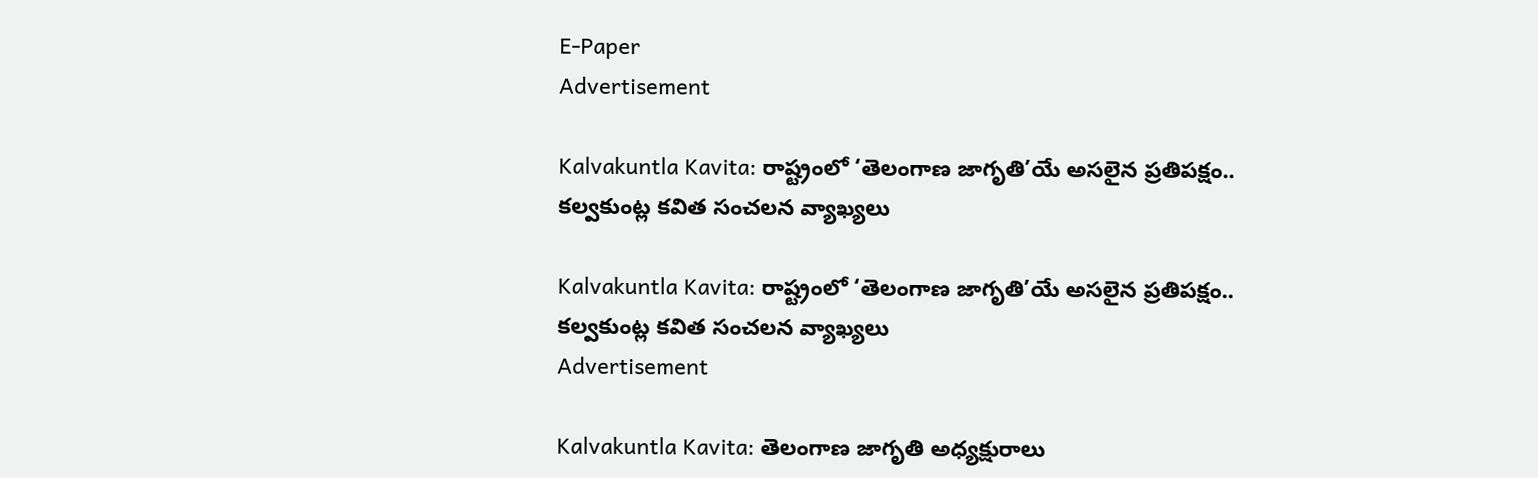E-Paper
Advertisement

Kalvakuntla Kavita: రాష్ట్రంలో ‘తెలంగాణ జాగృతి’యే అసలైన ప్రతిపక్షం.. కల్వకుంట్ల కవిత సంచలన వ్యాఖ్యలు

Kalvakuntla Kavita: రాష్ట్రంలో ‘తెలంగాణ జాగృతి’యే అసలైన ప్రతిపక్షం.. కల్వకుంట్ల కవిత సంచలన వ్యాఖ్యలు
Advertisement

Kalvakuntla Kavita: తెలంగాణ జాగృతి అధ్యక్షురాలు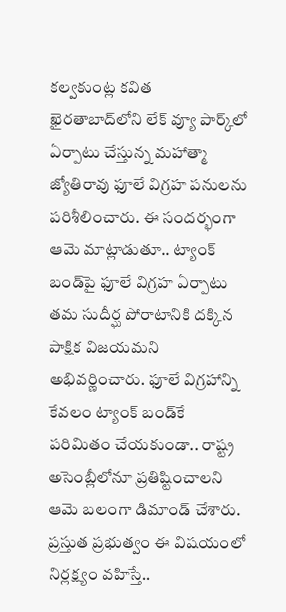కల్వకుంట్ల కవిత ఖైరతాబాద్‌లోని లేక్ వ్యూ పార్క్‌లో ఏర్పాటు చేస్తున్న మహాత్మా జ్యోతిరావు ఫూలే విగ్రహ పనులను పరిశీలించారు. ఈ సందర్భంగా ఆమె మాట్లాడుతూ.. ట్యాంక్ బండ్‌పై ఫూలే విగ్రహ ఏర్పాటు తమ సుదీర్ఘ పోరాటానికి దక్కిన పాక్షిక విజయమని అభివర్ణించారు. ఫూలే విగ్రహాన్ని కేవలం ట్యాంక్ బండ్‌కే పరిమితం చేయకుండా.. రాష్ట్ర అసెంబ్లీలోనూ ప్రతిష్టించాలని ఆమె బలంగా డిమాండ్ చేశారు. ప్రస్తుత ప్రభుత్వం ఈ విషయంలో నిర్లక్ష్యం వహిస్తే..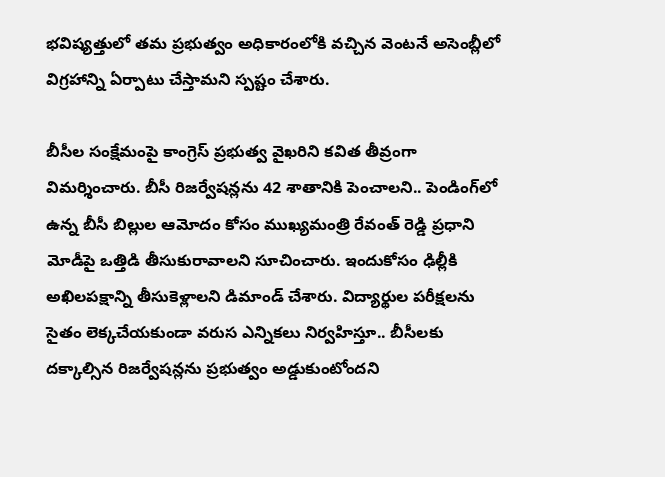భవిష్యత్తులో తమ ప్రభుత్వం అధికారంలోకి వచ్చిన వెంటనే అసెంబ్లీలో విగ్రహాన్ని ఏర్పాటు చేస్తామని స్పష్టం చేశారు.

బీసీల సంక్షేమంపై కాంగ్రెస్ ప్రభుత్వ వైఖరిని కవిత తీవ్రంగా విమర్శించారు. బీసీ రిజర్వేషన్లను 42 శాతానికి పెంచాలని.. పెండింగ్‌లో ఉన్న బీసీ బిల్లుల ఆమోదం కోసం ముఖ్యమంత్రి రేవంత్ రెడ్డి ప్రధాని మోడీపై ఒత్తిడి తీసుకురావాలని సూచించారు. ఇందుకోసం ఢిల్లీకి అఖిలపక్షాన్ని తీసుకెళ్లాలని డిమాండ్ చేశారు. విద్యార్థుల పరీక్షలను సైతం లెక్కచేయకుండా వరుస ఎన్నికలు నిర్వహిస్తూ.. బీసీలకు దక్కాల్సిన రిజర్వేషన్లను ప్రభుత్వం అడ్డుకుంటోందని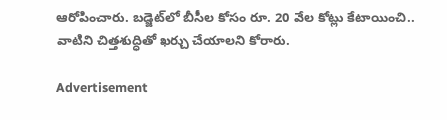ఆరోపించారు. బడ్జెట్‌లో బీసీల కోసం రూ. 20 వేల కోట్లు కేటాయించి.. వాటిని చిత్తశుద్ధితో ఖర్చు చేయాలని కోరారు.

Advertisement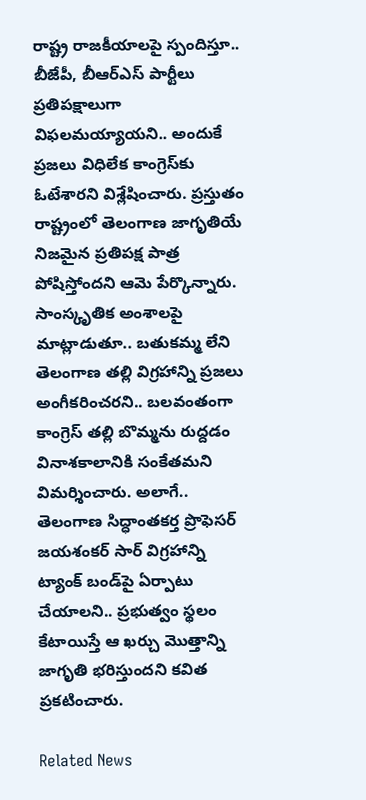రాష్ట్ర రాజకీయాలపై స్పందిస్తూ.. బీజేపీ, బీఆర్ఎస్ పార్టీలు ప్రతిపక్షాలుగా విఫలమయ్యాయని.. అందుకే ప్రజలు విధిలేక కాంగ్రెస్‌కు ఓటేశారని విశ్లేషించారు. ప్రస్తుతం రాష్ట్రంలో తెలంగాణ జాగృతియే నిజమైన ప్రతిపక్ష పాత్ర పోషిస్తోందని ఆమె పేర్కొన్నారు. సాంస్కృతిక అంశాలపై మాట్లాడుతూ.. బతుకమ్మ లేని తెలంగాణ తల్లి విగ్రహాన్ని ప్రజలు అంగీకరించరని.. బలవంతంగా కాంగ్రెస్ తల్లి బొమ్మను రుద్దడం వినాశకాలానికి సంకేతమని విమర్శించారు. అలాగే.. తెలంగాణ సిద్ధాంతకర్త ప్రొఫెసర్ జయశంకర్ సార్ విగ్రహాన్ని ట్యాంక్ బండ్‌పై ఏర్పాటు చేయాలని.. ప్రభుత్వం స్థలం కేటాయిస్తే ఆ ఖర్చు మొత్తాన్ని జాగృతి భరిస్తుందని కవిత ప్రకటించారు.

Related News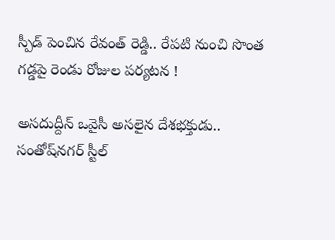స్పీడ్ పెంచిన రేవంత్ రెడ్డి.. రేపటి నుంచి సొంత గడ్డపై రెండు రోజుల పర్యటన !

అసదుద్దీన్ ఒవైసీ అసలైన దేశభక్తుడు.. సంతోష్‌నగర్ స్టీల్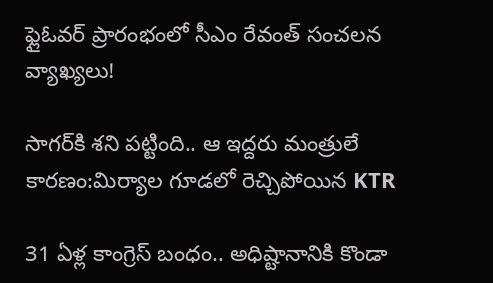ఫ్లైఓవర్ ప్రారంభంలో సీఎం రేవంత్ సంచలన వ్యాఖ్యలు!

సాగర్‌కి శని పట్టింది.. ఆ ఇద్దరు మంత్రులే కారణం:మిర్యాల గూడలో రెచ్చిపోయిన KTR

31 ఏళ్ల కాంగ్రెస్ బంధం.. అధిష్టానానికి కొండా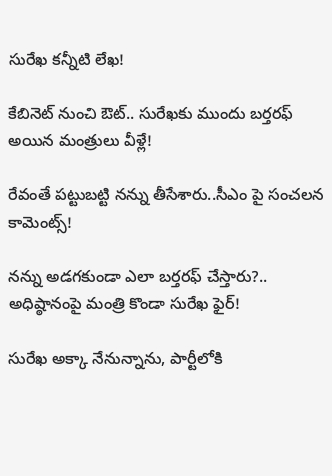సురేఖ కన్నీటి లేఖ!

కేబినెట్ నుంచి ఔట్.. సురేఖకు ముందు బర్తరఫ్ అయిన మంత్రులు వీళ్లే!

రేవంతే పట్టుబట్టి నన్ను తీసేశారు..సీఎం పై సంచలన కామెంట్స్!

నన్ను అడగకుండా ఎలా బర్తరఫ్ చేస్తారు?.. అధిష్ఠానంపై మంత్రి కొండా సురేఖ ఫైర్!

సురేఖ అక్కా నేనున్నాను, పార్టీలోకి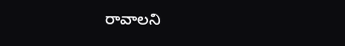రావాలని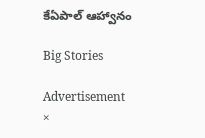కేఏపాల్ ఆహ్వానం

Big Stories

Advertisement
×